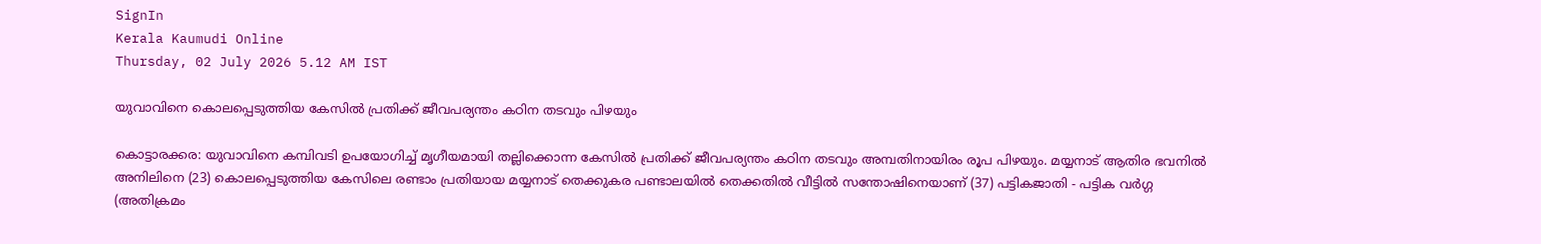SignIn
Kerala Kaumudi Online
Thursday, 02 July 2026 5.12 AM IST

യുവാവിനെ കൊലപ്പെടുത്തിയ കേസിൽ പ്രതിക്ക് ജീവപര്യന്തം കഠിന തടവും പിഴയും

കൊട്ടാരക്കര: യുവാവിനെ കമ്പിവടി ഉപയോഗിച്ച് മൃഗീയമായി തല്ലിക്കൊന്ന കേസിൽ പ്രതിക്ക് ജീവപര്യന്തം കഠിന തടവും അമ്പതിനായിരം രൂപ പിഴയും. മയ്യനാട് ആതിര ഭവനിൽ അനിലിനെ (23) കൊലപ്പെടുത്തിയ കേസിലെ രണ്ടാം പ്രതിയായ മയ്യനാട് തെക്കുകര പണ്ടാലയിൽ തെക്കതിൽ വീട്ടിൽ സന്തോഷിനെയാണ് (37) പട്ടികജാതി - പട്ടിക വർഗ്ഗ (അതിക്രമം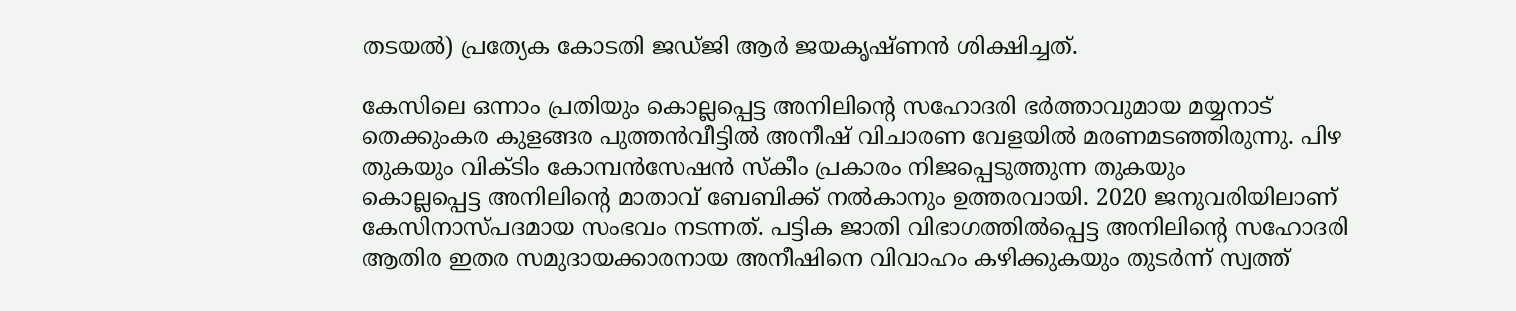തടയൽ) പ്രത്യേക കോടതി ജഡ്‌ജി ആർ ജയകൃഷ്ണൻ ശിക്ഷിച്ചത്.

കേസിലെ ഒന്നാം പ്രതിയും കൊല്ലപ്പെട്ട അനിലിന്റെ സഹോദരി ഭർത്താവുമായ മയ്യനാട് തെക്കുംകര കുളങ്ങര പുത്തൻവീട്ടിൽ അനീഷ് വിചാരണ വേളയിൽ മരണമടഞ്ഞിരുന്നു. പിഴ തുകയും വിക്ടിം കോമ്പൻസേഷൻ സ്കീം പ്രകാരം നിജപ്പെടുത്തുന്ന തുകയും
കൊല്ലപ്പെട്ട അനിലിന്റെ മാതാവ് ബേബിക്ക് നൽകാനും ഉത്തരവായി. 2020 ജനുവരിയിലാണ് കേസിനാസ്പദമായ സംഭവം നടന്നത്. പട്ടിക ജാതി വിഭാഗത്തിൽപ്പെട്ട അനിലിന്റെ സഹോദരി ആതിര ഇതര സമുദായക്കാരനായ അനീഷിനെ വിവാഹം കഴിക്കുകയും തുടർന്ന് സ്വത്ത്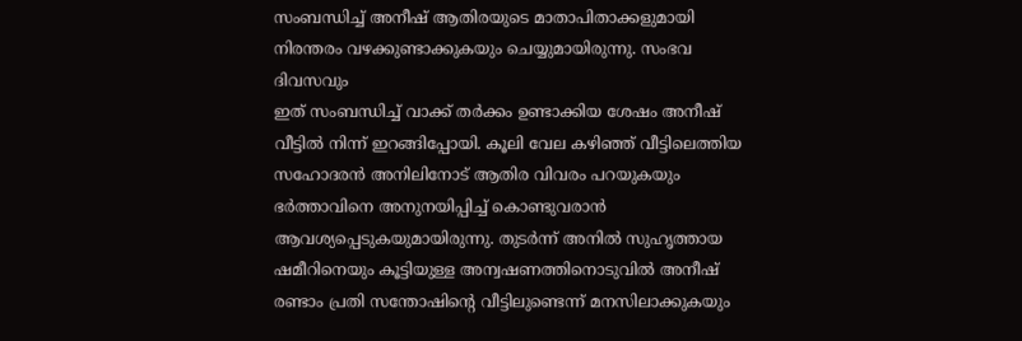സംബന്ധിച്ച് അനീഷ് ആതിരയുടെ മാതാപിതാക്കളുമായി നിരന്തരം വഴക്കുണ്ടാക്കുകയും ചെയ്യുമായിരുന്നു. സംഭവ ദിവസവും
ഇത് സംബന്ധിച്ച് വാക്ക് തർക്കം ഉണ്ടാക്കിയ ശേഷം അനീഷ് വീട്ടിൽ നിന്ന് ഇറങ്ങിപ്പോയി. കൂലി വേല കഴിഞ്ഞ് വീട്ടിലെത്തിയ സഹോദരൻ അനിലിനോട് ആതിര വിവരം പറയുകയും ഭർത്താവിനെ അനുനയിപ്പിച്ച് കൊണ്ടുവരാൻ ആവശ്യപ്പെടുകയുമായിരുന്നു. തുടർന്ന് അനിൽ സുഹൃത്തായ ഷമീറിനെയും കൂട്ടിയുള്ള അന്വഷണത്തിനൊടുവിൽ അനീഷ് രണ്ടാം പ്രതി സന്തോഷിന്റെ വീട്ടിലുണ്ടെന്ന് മനസിലാക്കുകയും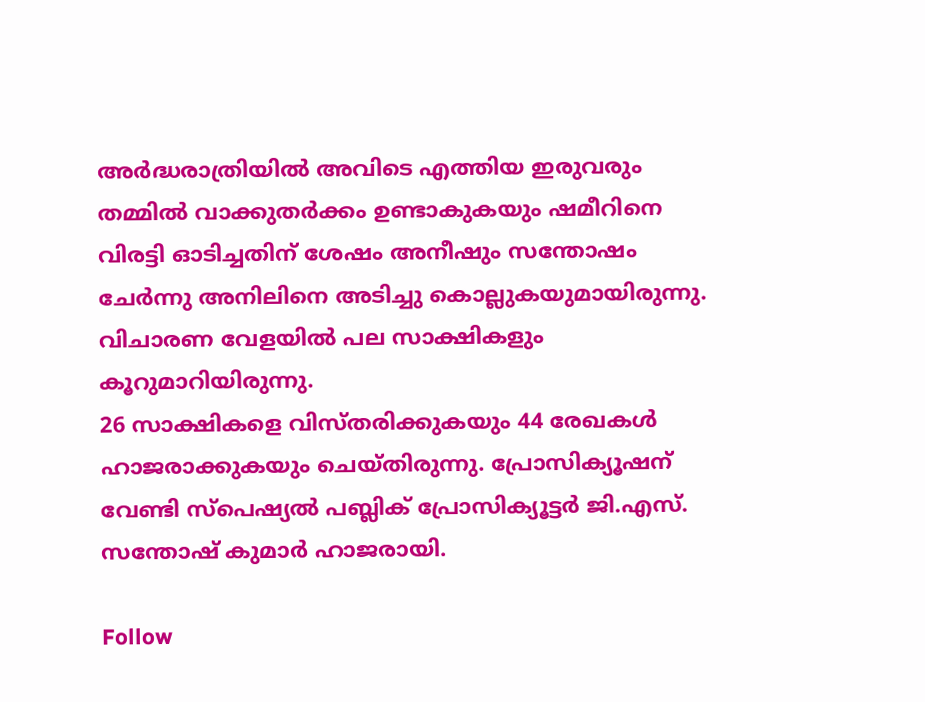അർദ്ധരാത്രിയിൽ അവിടെ എത്തിയ ഇരുവരും തമ്മിൽ വാക്കുതർക്കം ഉണ്ടാകുകയും ഷമീറിനെ വിരട്ടി ഓടിച്ചതിന് ശേഷം അനീഷും സന്തോഷം ചേർന്നു അനിലിനെ അടിച്ചു കൊല്ലുകയുമായിരുന്നു. വിചാരണ വേളയിൽ പല സാക്ഷികളും കൂറുമാറിയിരുന്നു.
26 സാക്ഷികളെ വിസ്തരിക്കുകയും 44 രേഖകൾ ഹാജരാക്കുകയും ചെയ്തിരുന്നു. പ്രോസിക്യൂഷന് വേണ്ടി സ്പെഷ്യൽ പബ്ലിക് പ്രോസിക്യൂട്ടർ ജി.എസ്. സന്തോഷ് കുമാർ ഹാജരായി.

Follow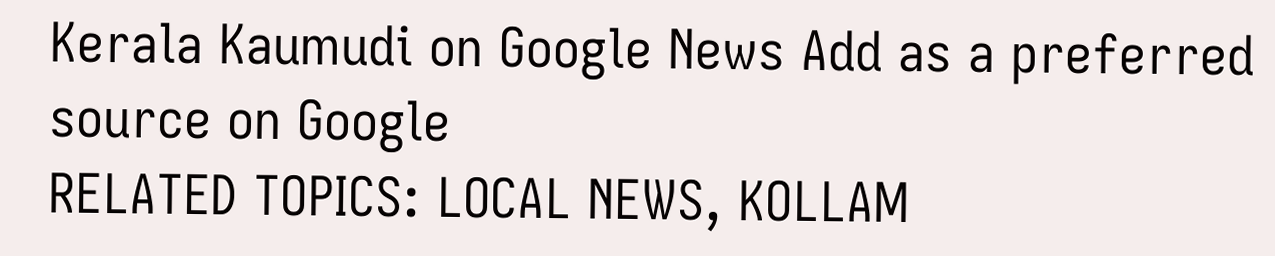Kerala Kaumudi on Google News Add as a preferred source on Google
RELATED TOPICS: LOCAL NEWS, KOLLAM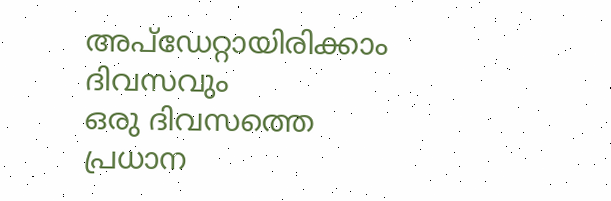അപ്ഡേറ്റായിരിക്കാം ദിവസവും
ഒരു ദിവസത്തെ പ്രധാന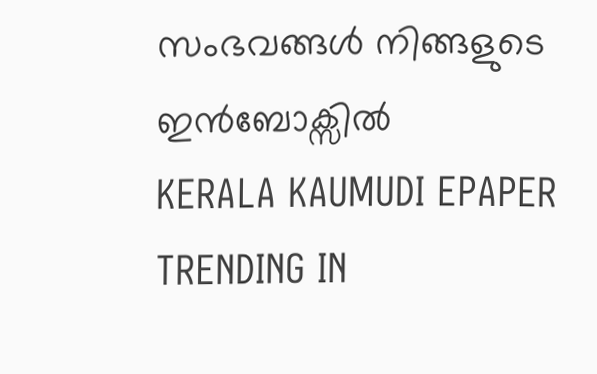സംഭവങ്ങൾ നിങ്ങളുടെ ഇൻബോക്സിൽ
KERALA KAUMUDI EPAPER
TRENDING IN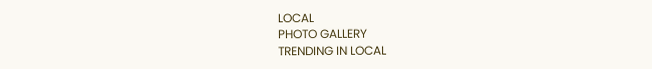LOCAL
PHOTO GALLERY
TRENDING IN LOCAL